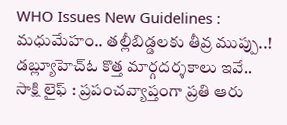WHO Issues New Guidelines : మధుమేహం.. తల్లీబిడ్డలకు తీవ్ర ముప్పు..! డబ్ల్యూహెచ్ఓ కొత్త మార్గదర్శకాలు ఇవే..
సాక్షి లైఫ్ : ప్రపంచవ్యాప్తంగా ప్రతి ఆరు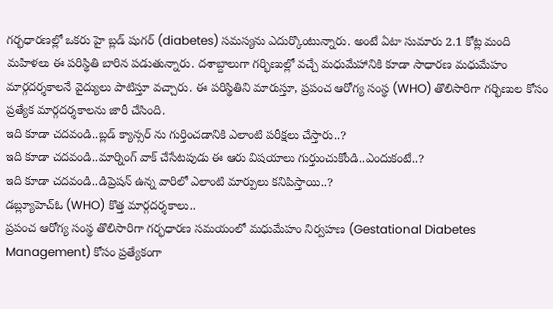గర్భధారణల్లో ఒకరు హై బ్లడ్ షుగర్ (diabetes) సమస్యను ఎదుర్కొంటున్నారు. అంటే ఏటా సుమారు 2.1 కోట్ల మంది మహిళలు ఈ పరిస్థితి బారిన పడుతున్నారు. దశాబ్దాలుగా గర్భిణుల్లో వచ్చే మధుమేహానికి కూడా సాధారణ మధుమేహం మార్గదర్శకాలనే వైద్యులు పాటిస్తూ వచ్చారు. ఈ పరిస్థితిని మారుస్తూ, ప్రపంచ ఆరోగ్య సంస్థ (WHO) తొలిసారిగా గర్భిణుల కోసం ప్రత్యేక మార్గదర్శకాలను జారీ చేసింది.
ఇది కూడా చదవండి..బ్లడ్ క్యాన్సర్ ను గుర్తించడానికి ఎలాంటి పరీక్షలు చేస్తారు..?
ఇది కూడా చదవండి..మార్నింగ్ వాక్ చేసేటపుడు ఈ ఆరు విషయాలు గుర్తుంచుకోండి..ఎందుకంటే..?
ఇది కూడా చదవండి..డిప్రెషన్ ఉన్న వారిలో ఎలాంటి మార్పులు కనిపిస్తాయి..?
డబ్ల్యూహెచ్ఓ (WHO) కొత్త మార్గదర్శకాలు..
ప్రపంచ ఆరోగ్య సంస్థ తొలిసారిగా గర్భధారణ సమయంలో మధుమేహం నిర్వహణ (Gestational Diabetes Management) కోసం ప్రత్యేకంగా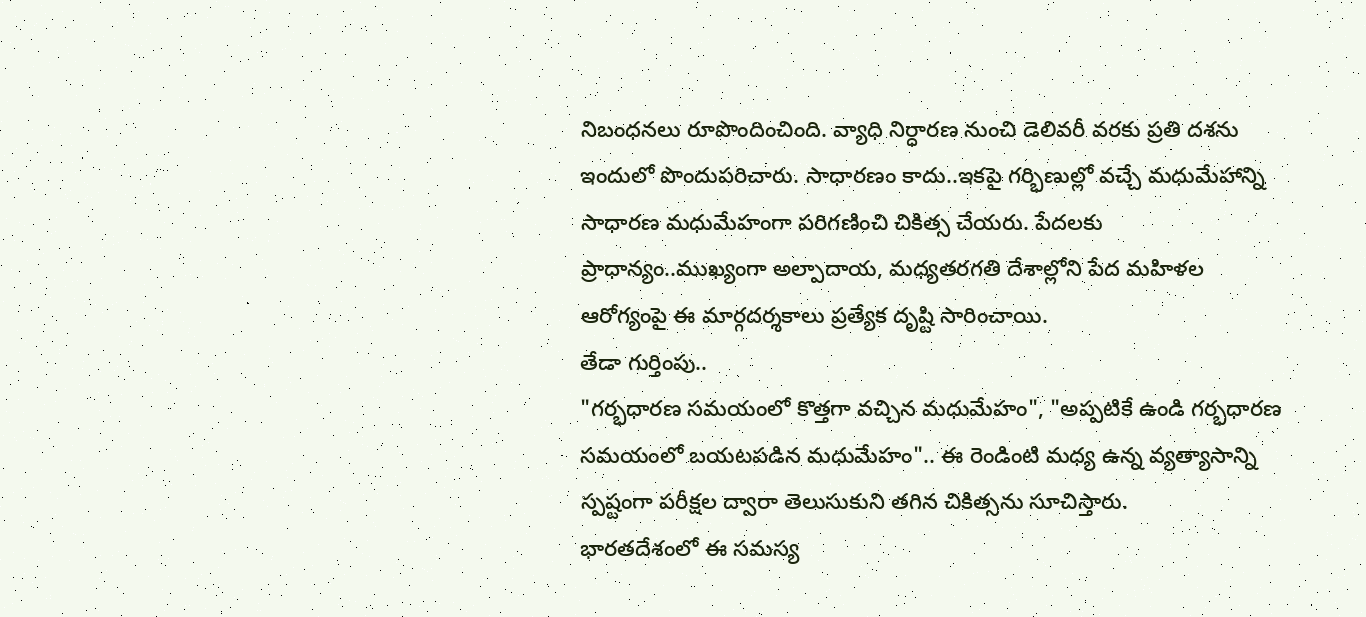నిబంధనలు రూపొందించింది. వ్యాధి నిర్ధారణ నుంచి డెలివరీ వరకు ప్రతి దశను ఇందులో పొందుపరిచారు. సాధారణం కాదు..ఇకపై గర్భిణుల్లో వచ్చే మధుమేహాన్ని సాధారణ మధుమేహంగా పరిగణించి చికిత్స చేయరు. పేదలకు ప్రాధాన్యం..ముఖ్యంగా అల్పాదాయ, మధ్యతరగతి దేశాల్లోని పేద మహిళల ఆరోగ్యంపై ఈ మార్గదర్శకాలు ప్రత్యేక దృష్టి సారించాయి.
తేడా గుర్తింపు..
"గర్భధారణ సమయంలో కొత్తగా వచ్చిన మధుమేహం", "అప్పటికే ఉండి గర్భధారణ సమయంలో బయటపడిన మధుమేహం".. ఈ రెండింటి మధ్య ఉన్న వ్యత్యాసాన్ని స్పష్టంగా పరీక్షల ద్వారా తెలుసుకుని తగిన చికిత్సను సూచిస్తారు.
భారతదేశంలో ఈ సమస్య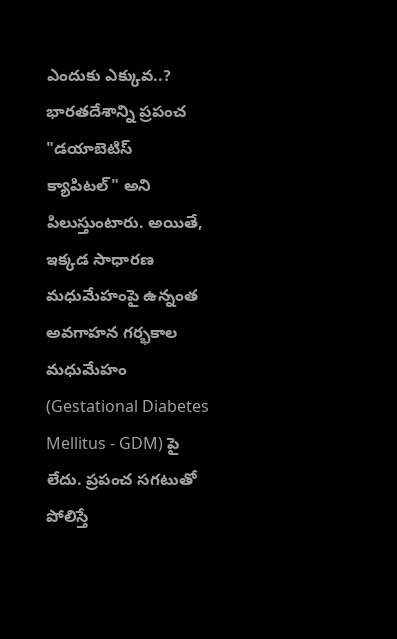ఎందుకు ఎక్కువ..?
భారతదేశాన్ని ప్రపంచ "డయాబెటిస్ క్యాపిటల్" అని పిలుస్తుంటారు. అయితే, ఇక్కడ సాధారణ మధుమేహంపై ఉన్నంత అవగాహన గర్భకాల మధుమేహం (Gestational Diabetes Mellitus - GDM) పై లేదు. ప్రపంచ సగటుతో పోలిస్తే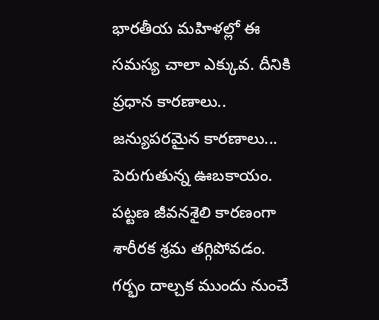భారతీయ మహిళల్లో ఈ సమస్య చాలా ఎక్కువ. దీనికి ప్రధాన కారణాలు..
జన్యుపరమైన కారణాలు...
పెరుగుతున్న ఊబకాయం.
పట్టణ జీవనశైలి కారణంగా శారీరక శ్రమ తగ్గిపోవడం.
గర్భం దాల్చక ముందు నుంచే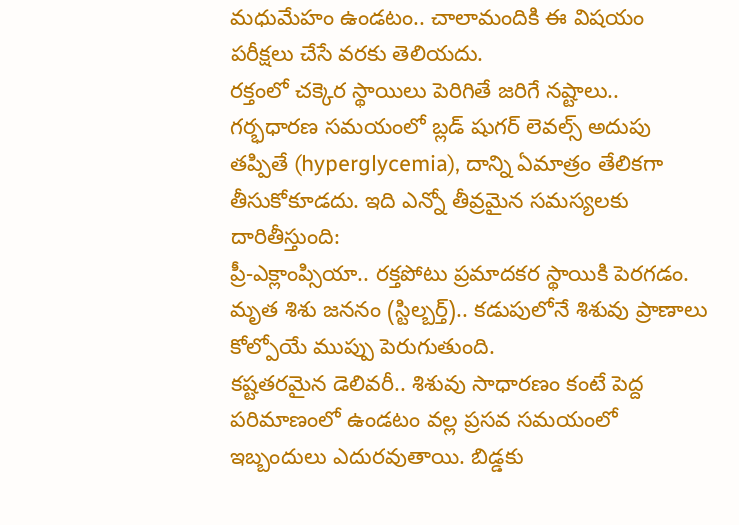మధుమేహం ఉండటం.. చాలామందికి ఈ విషయం పరీక్షలు చేసే వరకు తెలియదు.
రక్తంలో చక్కెర స్థాయిలు పెరిగితే జరిగే నష్టాలు..
గర్భధారణ సమయంలో బ్లడ్ షుగర్ లెవల్స్ అదుపు తప్పితే (hyperglycemia), దాన్ని ఏమాత్రం తేలికగా తీసుకోకూడదు. ఇది ఎన్నో తీవ్రమైన సమస్యలకు దారితీస్తుంది:
ప్రీ-ఎక్లాంప్సియా.. రక్తపోటు ప్రమాదకర స్థాయికి పెరగడం.
మృత శిశు జననం (స్టిల్బర్త్).. కడుపులోనే శిశువు ప్రాణాలు కోల్పోయే ముప్పు పెరుగుతుంది.
కష్టతరమైన డెలివరీ.. శిశువు సాధారణం కంటే పెద్ద పరిమాణంలో ఉండటం వల్ల ప్రసవ సమయంలో ఇబ్బందులు ఎదురవుతాయి. బిడ్డకు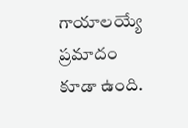గాయాలయ్యే ప్రమాదం కూడా ఉంది.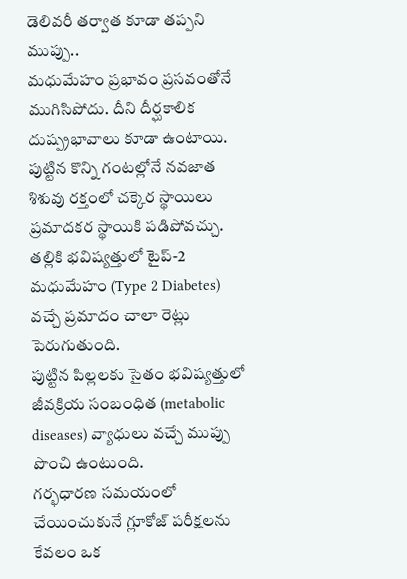డెలివరీ తర్వాత కూడా తప్పని ముప్పు..
మధుమేహం ప్రభావం ప్రసవంతోనే ముగిసిపోదు. దీని దీర్ఘకాలిక దుష్ప్రభావాలు కూడా ఉంటాయి.
పుట్టిన కొన్ని గంటల్లోనే నవజాత శిశువు రక్తంలో చక్కెర స్థాయిలు ప్రమాదకర స్థాయికి పడిపోవచ్చు.
తల్లికి భవిష్యత్తులో టైప్-2 మధుమేహం (Type 2 Diabetes) వచ్చే ప్రమాదం చాలా రెట్లు పెరుగుతుంది.
పుట్టిన పిల్లలకు సైతం భవిష్యత్తులో జీవక్రియ సంబంధిత (metabolic diseases) వ్యాధులు వచ్చే ముప్పు పొంచి ఉంటుంది.
గర్భధారణ సమయంలో చేయించుకునే గ్లూకోజ్ పరీక్షలను కేవలం ఒక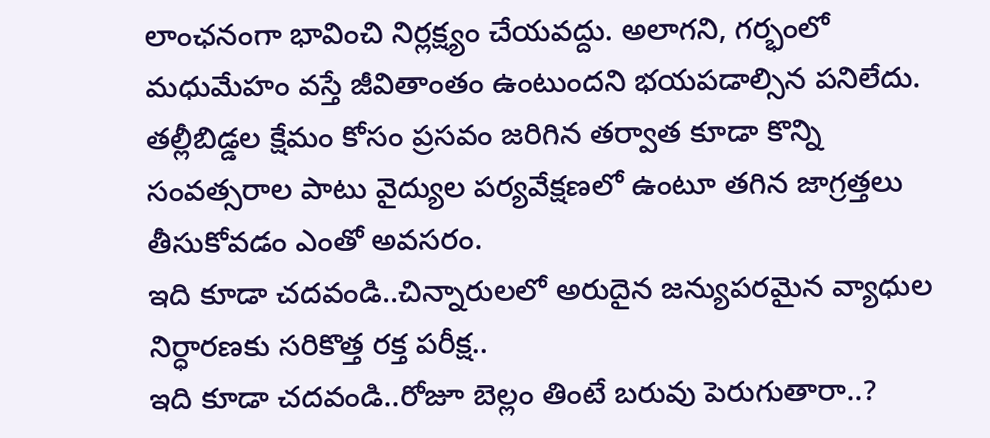లాంఛనంగా భావించి నిర్లక్ష్యం చేయవద్దు. అలాగని, గర్భంలో మధుమేహం వస్తే జీవితాంతం ఉంటుందని భయపడాల్సిన పనిలేదు. తల్లీబిడ్డల క్షేమం కోసం ప్రసవం జరిగిన తర్వాత కూడా కొన్ని సంవత్సరాల పాటు వైద్యుల పర్యవేక్షణలో ఉంటూ తగిన జాగ్రత్తలు తీసుకోవడం ఎంతో అవసరం.
ఇది కూడా చదవండి..చిన్నారులలో అరుదైన జన్యుపరమైన వ్యాధుల నిర్ధారణకు సరికొత్త రక్త పరీక్ష..
ఇది కూడా చదవండి..రోజూ బెల్లం తింటే బరువు పెరుగుతారా..?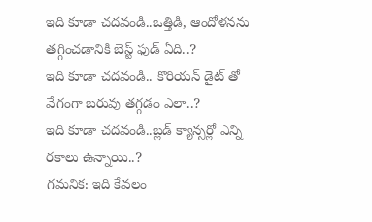ఇది కూడా చదవండి..ఒత్తిడి, ఆందోళనను తగ్గించడానికి బెస్ట్ ఫుడ్ ఏది..?
ఇది కూడా చదవండి.. కొరియన్ డైట్ తో వేగంగా బరువు తగ్గడం ఎలా..?
ఇది కూడా చదవండి..బ్లడ్ క్యాన్సర్లో ఎన్ని రకాలు ఉన్నాయి..?
గమనిక: ఇది కేవలం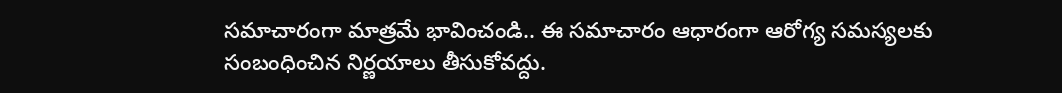సమాచారంగా మాత్రమే భావించండి.. ఈ సమాచారం ఆధారంగా ఆరోగ్య సమస్యలకు సంబంధించిన నిర్ణయాలు తీసుకోవద్దు.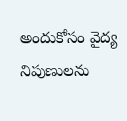అందుకోసం వైద్య నిపుణులను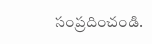సంప్రదించండి.